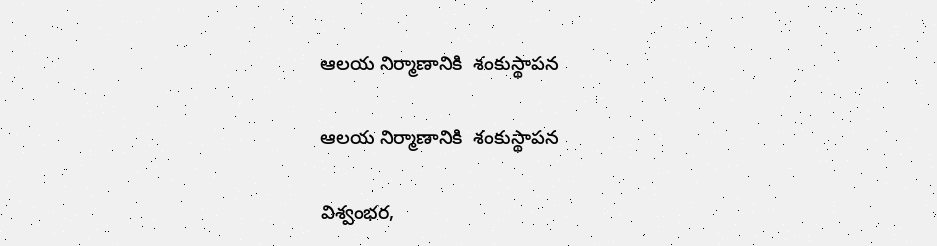ఆలయ నిర్మాణానికి  శంకుస్థాపన

ఆలయ నిర్మాణానికి  శంకుస్థాపన

విశ్వంభర,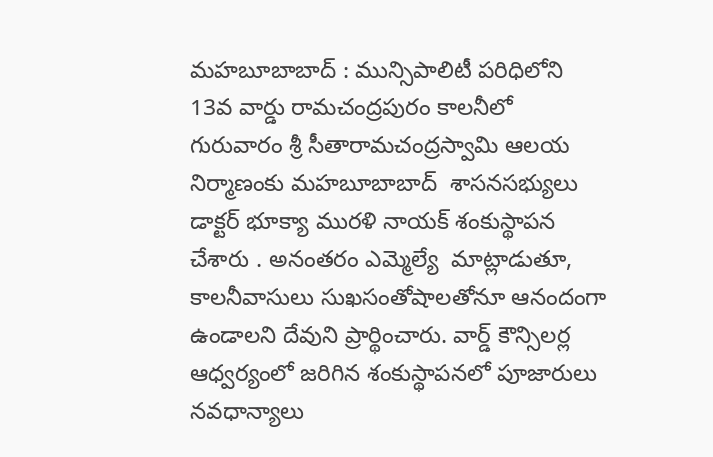మహబూబాబాద్ : మున్సిపాలిటీ పరిధిలోని 13వ వార్డు రామచంద్రపురం కాలనీలో గురువారం శ్రీ సీతారామచంద్రస్వామి ఆలయ నిర్మాణంకు మహబూబాబాద్  శాసనసభ్యులు డాక్టర్ భూక్యా మురళి నాయక్ శంకుస్థాపన చేశారు . అనంతరం ఎమ్మెల్యే  మాట్లాడుతూ,  కాలనీవాసులు సుఖసంతోషాలతోనూ ఆనందంగా ఉండాలని దేవుని ప్రార్థించారు. వార్డ్ కౌన్సిలర్ల  ఆధ్వర్యంలో జరిగిన శంకుస్థాపనలో పూజారులు నవధాన్యాలు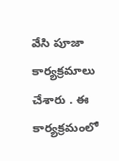వేసి పూజా కార్యక్రమాలు చేశారు . ఈ కార్యక్రమంలో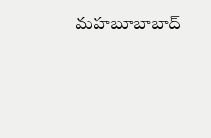మహబూబాబాద్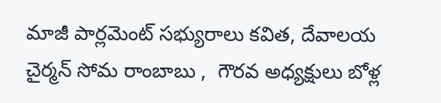మాజీ పార్లమెంట్ సభ్యురాలు కవిత, దేవాలయ  చైర్మన్ సోమ రాంబాబు ,  గౌరవ అధ్యక్షులు బోళ్ల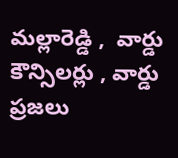మల్లారెడ్డి ,  వార్డు కౌన్సిలర్లు , వార్డు ప్రజలు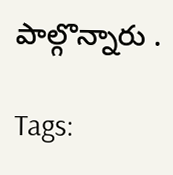పాల్గొన్నారు .

Tags: